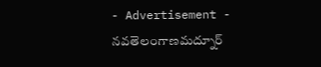- Advertisement -
నవతెలంగాణమద్నూర్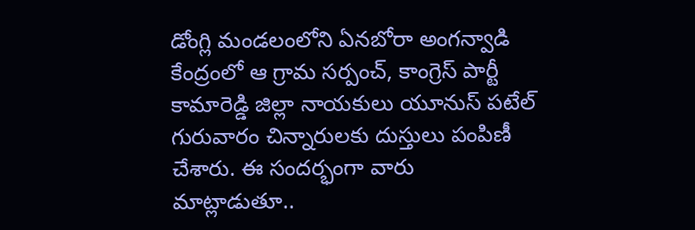డోంగ్లి మండలంలోని ఏనబోరా అంగన్వాడి కేంద్రంలో ఆ గ్రామ సర్పంచ్, కాంగ్రెస్ పార్టీ కామారెడ్డి జిల్లా నాయకులు యూనుస్ పటేల్ గురువారం చిన్నారులకు దుస్తులు పంపిణీ చేశారు. ఈ సందర్భంగా వారు మాట్లాడుతూ..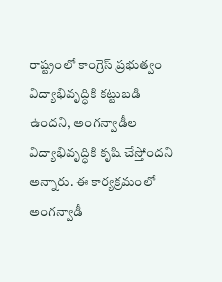రాష్ట్రంలో కాంగ్రెస్ ప్రభుత్వం విద్యాభివృద్ధికి కట్టుబడి ఉందని, అంగన్వాడీల విద్యాభివృద్ధికి కృషి చేస్తోందని అన్నారు. ఈ కార్యక్రమంలో అంగన్వాడీ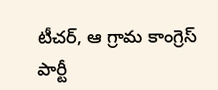టీచర్, ఆ గ్రామ కాంగ్రెస్ పార్టీ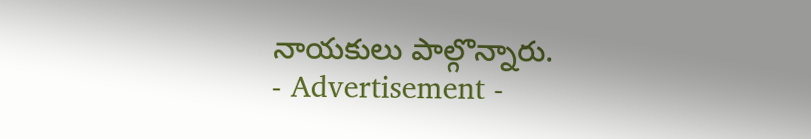నాయకులు పాల్గొన్నారు.
- Advertisement -